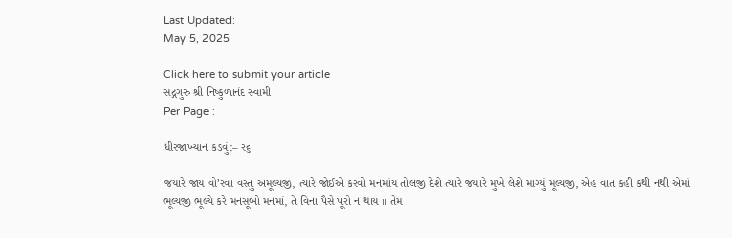Last Updated:
May 5, 2025

Click here to submit your article
સદ્ગગુરુ શ્રી નિષ્કુળાનંદ સ્વામી
Per Page :

ધીરજાખ્યાન કડવું:– ર૬

જયારે જાય વો’રવા વસ્તુ અમૂલ્યજી, ત્યારે જોઈએ કરવો મનમાંય તોલજી દેશે ત્યારે જયારે મુખે લેશે માગ્યું મૂલ્યજી, એહ વાત કહી કથી નથી એમાં ભૂલ્યજી ભૂલ્યે કરે મનસૂબો મનમાં, તે વિના પૈસે પૂરો ન થાય ।। તેમ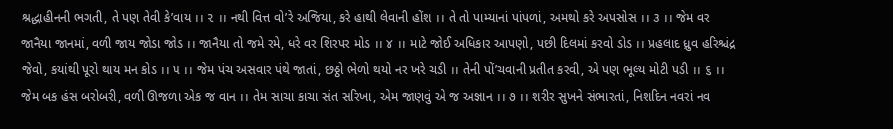શ્રદ્ધાહીનની ભગતી, તે પણ તેવી કે’વાય ।। ૨ ।। નથી વિત્ત વો’રે અજિયા, કરે હાથી લેવાની હોંશ ।। તે તો પામ્યાનાં પાંપળાં, અમથો કરે અપસોસ ।। ૩ ।। જેમ વર જાનૈયા જાનમાં, વળી જાય જોડા જોડ ।। જાનૈયા તો જમે રમે, ધરે વર શિરપર મોડ ।। ૪ ।। માટે જોઈ અધિકાર આપણો, પછી દિલમાં કરવો ડોડ ।। પ્રહલાદ ધ્રુવ હરિશ્ચંદ્ર જેવો, કયાંથી પૂરો થાય મન કોડ ।। ૫ ।। જેમ પંચ અસવાર પંથે જાતાં, છઠ્ઠો ભેળો થયો નર ખરે ચડી ।। તેની પોં’ચવાની પ્રતીત કરવી, એ પણ ભૂલ્ય મોટી પડી ।। ૬ ।। જેમ બક હંસ બરોબરી, વળી ઊજળા એક જ વાન ।। તેમ સાચા કાચા સંત સરિખા, એમ જાણવું એ જ અજ્ઞાન ।। ૭ ।। શરીર સુખને સંભારતાં, નિશદિન નવરાં નવ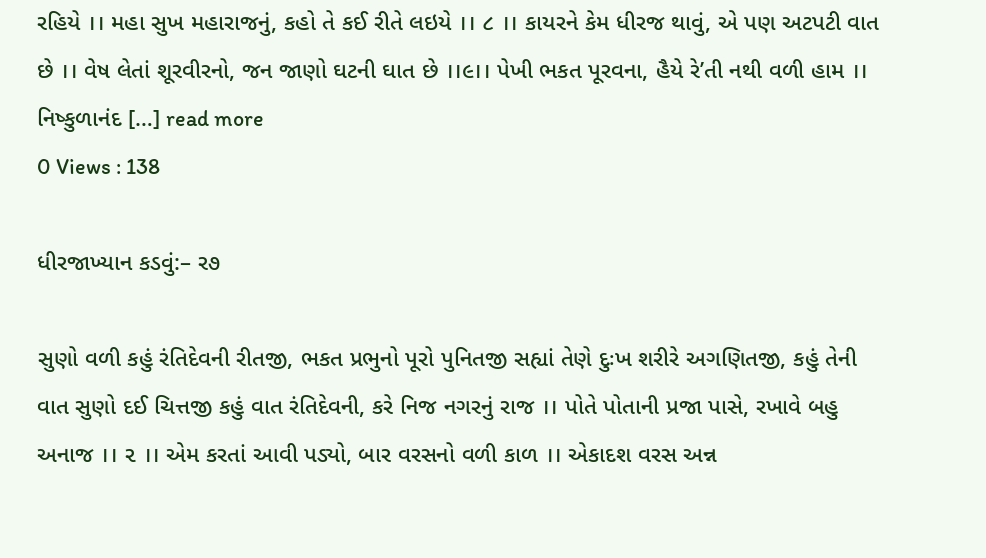રહિયે ।। મહા સુખ મહારાજનું, કહો તે કઈ રીતે લઇયે ।। ૮ ।। કાયરને કેમ ધીરજ થાવું, એ પણ અટપટી વાત છે ।। વેષ લેતાં શૂરવીરનો, જન જાણો ઘટની ઘાત છે ।।૯।। પેખી ભકત પૂરવના, હૈયે રે’તી નથી વળી હામ ।। નિષ્કુળાનંદ […] read more
0 Views : 138

ધીરજાખ્યાન કડવું:– ર૭

સુણો વળી કહું રંતિદેવની રીતજી, ભકત પ્રભુનો પૂરો પુનિતજી સહ્યાં તેણે દુઃખ શરીરે અગણિતજી, કહું તેની વાત સુણો દઈ ચિત્તજી કહું વાત રંતિદેવની, કરે નિજ નગરનું રાજ ।। પોતે પોતાની પ્રજા પાસે, રખાવે બહુ અનાજ ।। ૨ ।। એમ કરતાં આવી પડ્યો, બાર વરસનો વળી કાળ ।। એકાદશ વરસ અન્ન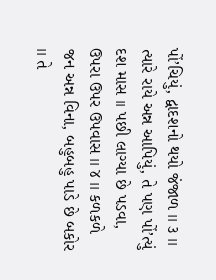પોં’ચિયું, દ્વાદશનો થયો જંજાળ ।। ૩ ।। ત્યારે રાયે અન્ન આપિયું, તે પણ પોં’ત્યું દશ માસ ।। પછી લાગ્યા છે પડવા, ઉપરા ઉપર ઉપવાસ ।। ૪ ।। કળકળે જન અન્ન વિના, બહુબહુ પાડે છે બકોર ।। તે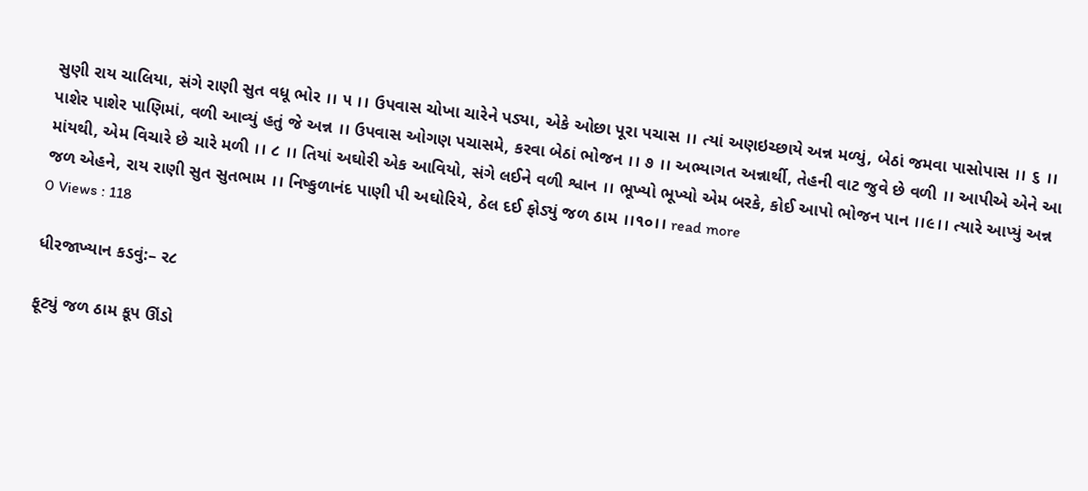સુણી રાય ચાલિયા, સંગે રાણી સુત વધૂ ભોર ।। ૫ ।। ઉપવાસ ચોખા ચારેને પડ્યા, એકે ઓછા પૂરા પચાસ ।। ત્યાં અણઇચ્છાયે અન્ન મળ્યું, બેઠાં જમવા પાસોપાસ ।। ૬ ।। પાશેર પાશેર પાણિમાં, વળી આવ્યું હતું જે અન્ન ।। ઉપવાસ ઓગણ પચાસમે, કરવા બેઠાં ભોજન ।। ૭ ।। અભ્યાગત અન્નાર્થી, તેહની વાટ જુવે છે વળી ।। આપીએ એને આ માંયથી, એમ વિચારે છે ચારે મળી ।। ૮ ।। તિયાં અઘોરી એક આવિયો, સંગે લઈને વળી શ્વાન ।। ભૂખ્યો ભૂખ્યો એમ બરકે, કોઈ આપો ભોજન પાન ।।૯।। ત્યારે આપ્યું અન્ન જળ એહને, રાય રાણી સુત સુતભામ ।। નિષ્કુળાનંદ પાણી પી અઘોરિયે, ઠેલ દઈ ફોડ્યું જળ ઠામ ।।૧૦।। read more
0 Views : 118

ધીરજાખ્યાન કડવું:– ર૮

ફૂટ્યું જળ ઠામ કૂપ ઊંડો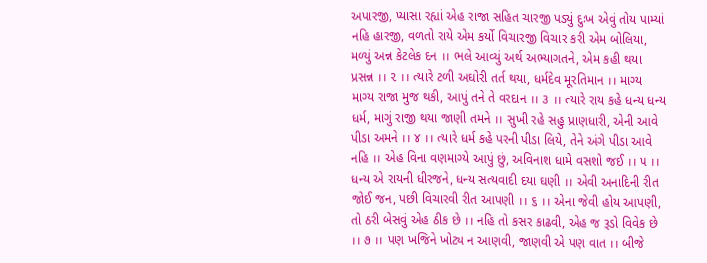અપારજી, પ્યાસા રહ્યાં એહ રાજા સહિત ચારજી પડ્યું દુઃખ એવું તોય પામ્યાં નહિ હારજી, વળતો રાયે એમ કર્યો વિચારજી વિચાર કરી એમ બોલિયા, મળ્યું અન્ન કેટલેક દન ।। ભલે આવ્યું અર્થ અભ્યાગતને, એમ કહી થયા પ્રસન્ન ।। ૨ ।। ત્યારે ટળી અઘોરી તર્ત થયા, ધર્મદેવ મૂરતિમાન ।। માગ્ય માગ્ય રાજા મુજ થકી, આપું તને તે વરદાન ।। ૩ ।। ત્યારે રાય કહે ધન્ય ધન્ય ધર્મ, માગું રાજી થયા જાણી તમને ।। સુખી રહે સહુ પ્રાણધારી, એની આવે પીડા અમને ।। ૪ ।। ત્યારે ધર્મ કહે પરની પીડા લિયે, તેને અંગે પીડા આવે નહિ ।। એહ વિના વણમાગ્યે આપું છું, અવિનાશ ધામે વસશો જઈ ।। ૫ ।। ધન્ય એ રાયની ધીરજને, ધન્ય સત્યવાદી દયા ઘણી ।। એવી અનાદિની રીત જોઈ જન, પછી વિચારવી રીત આપણી ।। ૬ ।। એના જેવી હોય આપણી, તો ઠરી બેસવું એહ ઠીક છે ।। નહિ તો કસર કાઢવી, એહ જ રૂડો વિવેક છે ।। ૭ ।। પણ ખજિને ખોટ્ય ન આણવી, જાણવી એ પણ વાત ।। બીજે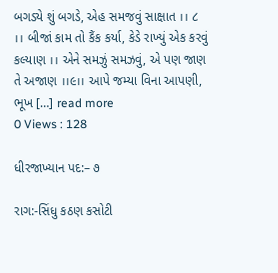બગડ્યે શું બગડે, એહ સમજવું સાક્ષાત ।। ૮ ।। બીજાં કામ તો કૈંક કર્યા, કેડે રાખ્યું એક કરવું કલ્યાણ ।। એને સમઝું સમઝવું, એ પણ જાણ તે અજાણ ।।૯।। આપે જમ્યા વિના આપણી, ભૂખ […] read more
0 Views : 128

ધીરજાખ્યાન પદ:– ૭

રાગ:-સિંધુ કઠણ કસોટી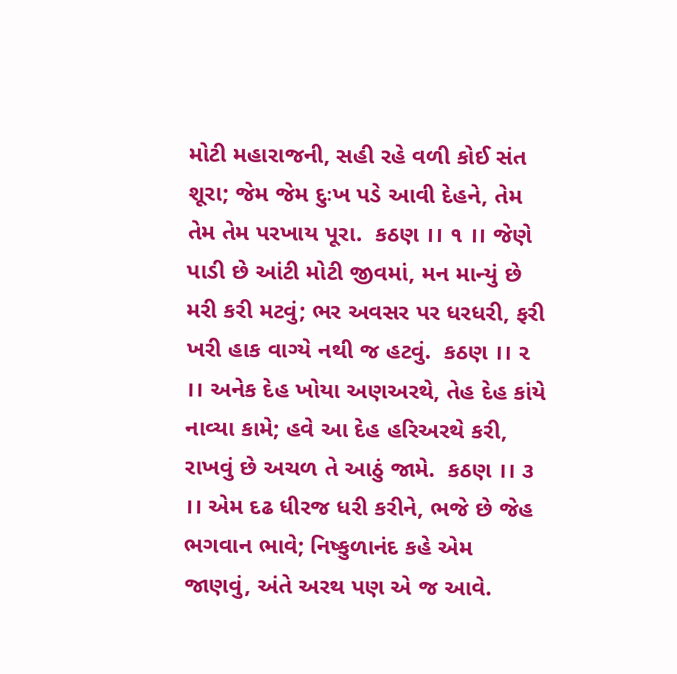મોટી મહારાજની, સહી રહે વળી કોઈ સંત શૂરા; જેમ જેમ દુઃખ પડે આવી દેહને, તેમ તેમ તેમ પરખાય પૂરા.  કઠણ ।। ૧ ।। જેણે પાડી છે આંટી મોટી જીવમાં, મન માન્યું છે મરી કરી મટવું; ભર અવસર પર ધરધરી, ફરી ખરી હાક વાગ્યે નથી જ હટવું.  કઠણ ।। ૨ ।। અનેક દેહ ખોયા અણઅરથે, તેહ દેહ કાંયે નાવ્યા કામે; હવે આ દેહ હરિઅરથે કરી, રાખવું છે અચળ તે આઠું જામે.  કઠણ ।। ૩ ।। એમ દઢ ધીરજ ધરી કરીને, ભજે છે જેહ ભગવાન ભાવે; નિષ્કુળાનંદ કહે એમ જાણવું, અંતે અરથ પણ એ જ આવે.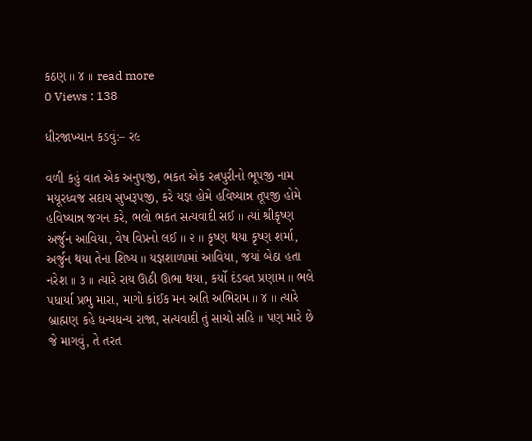કઠણ ।। ૪ ।। read more
0 Views : 138

ધીરજાખ્યાન કડવું:– ર૯

વળી કહું વાત એક અનુપજી, ભકત એક રત્નપુરીનો ભૂપજી નામ મયૂરધ્વજ સદાય સુખરૂપજી, કરે યજ્ઞ હોમે હવિષ્યાન્ન તૂપજી હોમે હવિષ્યાન્ન જગન કરે, ભલો ભકત સત્યવાદી સઈ ।। ત્યાં શ્રીકૃષ્ણ અર્જુન આવિયા, વેષ વિપ્રનો લઈ ।। ૨ ।। કૃષ્ણ થયા કૃષ્ણ શર્મા, અર્જુન થયા તેના શિષ્ય ।। યજ્ઞશાળામાં આવિયા, જયાં બેઠા હતા નરેશ ।। ૩ ।। ત્યારે રાય ઊઠી ઊભા થયા, કર્યો દંડવત પ્રણામ ।। ભલે પધાર્યા પ્રભુ મારા, માગો કાંઈક મન અતિ અભિરામ ।। ૪ ।। ત્યારે બ્રાહ્મણ કહે ધન્યધન્ય રાજા, સત્યવાદી તું સાચો સહિ ।। પણ મારે છે જે માગવું, તે તરત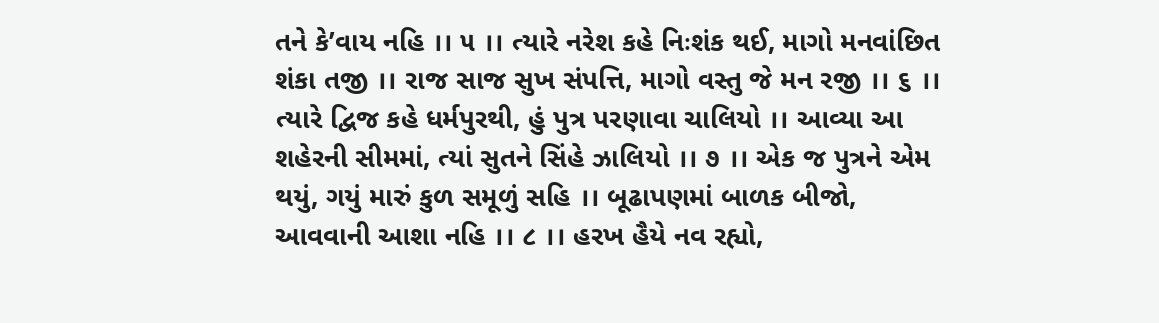તને કે’વાય નહિ ।। ૫ ।। ત્યારે નરેશ કહે નિઃશંક થઈ, માગો મનવાંછિત શંકા તજી ।। રાજ સાજ સુખ સંપત્તિ, માગો વસ્તુ જે મન રજી ।। ૬ ।। ત્યારે દ્વિજ કહે ધર્મપુરથી, હું પુત્ર પરણાવા ચાલિયો ।। આવ્યા આ શહેરની સીમમાં, ત્યાં સુતને સિંહે ઝાલિયો ।। ૭ ।। એક જ પુત્રને એમ થયું, ગયું મારું કુળ સમૂળું સહિ ।। બૂઢાપણમાં બાળક બીજો, આવવાની આશા નહિ ।। ૮ ।। હરખ હૈયે નવ રહ્યો,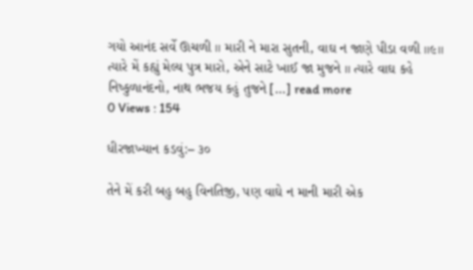ગયો આનંદ સર્વે ઊચળી ।। મારી ને મારા સુતની, વાઘ ન જાણે પીડા વળી ।।૯।। ત્યારે મેં કહ્યું મેલ્ય પુત્ર મારો, એને સાટે ખાઈ જા મુજને ।। ત્યારે વાઘ કહે નિષ્કુળાનંદનો, નાથ ભજય કહું તુજને […] read more
0 Views : 154

ધીરજાખ્યાન કડવું:– ૩૦

તેને મેં કરી બહુ બહુ વિનતિજી, પણ વાઘે ન માની મારી એક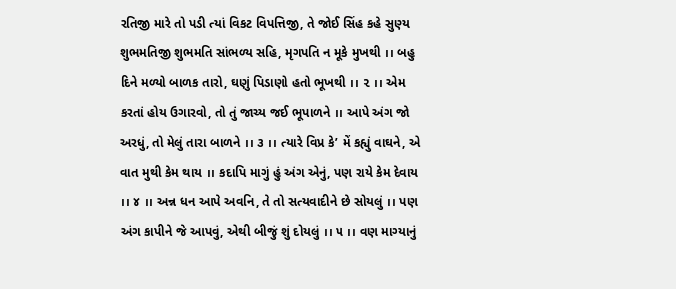રતિજી મારે તો પડી ત્યાં વિકટ વિપત્તિજી, તે જોઈ સિંહ કહે સુણ્ય શુભમતિજી શુભમતિ સાંભળ્ય સહિ, મૃગપતિ ન મૂકે મુખથી ।। બહુ દિને મળ્યો બાળક તારો, ઘણું પિડાણો હતો ભૂખથી ।। ૨ ।। એમ કરતાં હોય ઉગારવો, તો તું જાચ્ય જઈ ભૂપાળને ।। આપે અંગ જો અરધું, તો મેલું તારા બાળને ।। ૩ ।। ત્યારે વિપ્ર કે’ મેં કહ્યું વાઘને, એ વાત મુથી કેમ થાય ।। કદાપિ માગું હું અંગ એનું, પણ રાયે કેમ દેવાય ।। ૪ ।। અન્ન ધન આપે અવનિ, તે તો સત્યવાદીને છે સોયલું ।। પણ અંગ કાપીને જે આપવું, એથી બીજું શું દોયલું ।। ૫ ।। વણ માગ્યાનું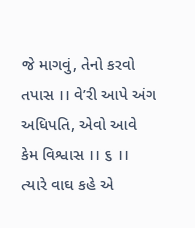જે માગવું, તેનો કરવો તપાસ ।। વે’રી આપે અંગ અધિપતિ, એવો આવે કેમ વિશ્વાસ ।। ૬ ।। ત્યારે વાઘ કહે એ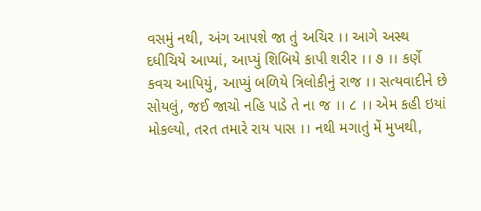વસમું નથી, અંગ આપશે જા તું અચિર ।। આગે અસ્થ દધીચિયે આપ્યાં, આપ્યું શિબિયે કાપી શરીર ।। ૭ ।। કર્ણે કવચ આપિયું, આપ્યું બળિયે ત્રિલોકીનું રાજ ।। સત્યવાદીને છે સોયલું, જઈ જાચો નહિ પાડે તે ના જ ।। ૮ ।। એમ કહી ઇયાં મોકલ્યો, તરત તમારે રાય પાસ ।। નથી મગાતું મેં મુખથી,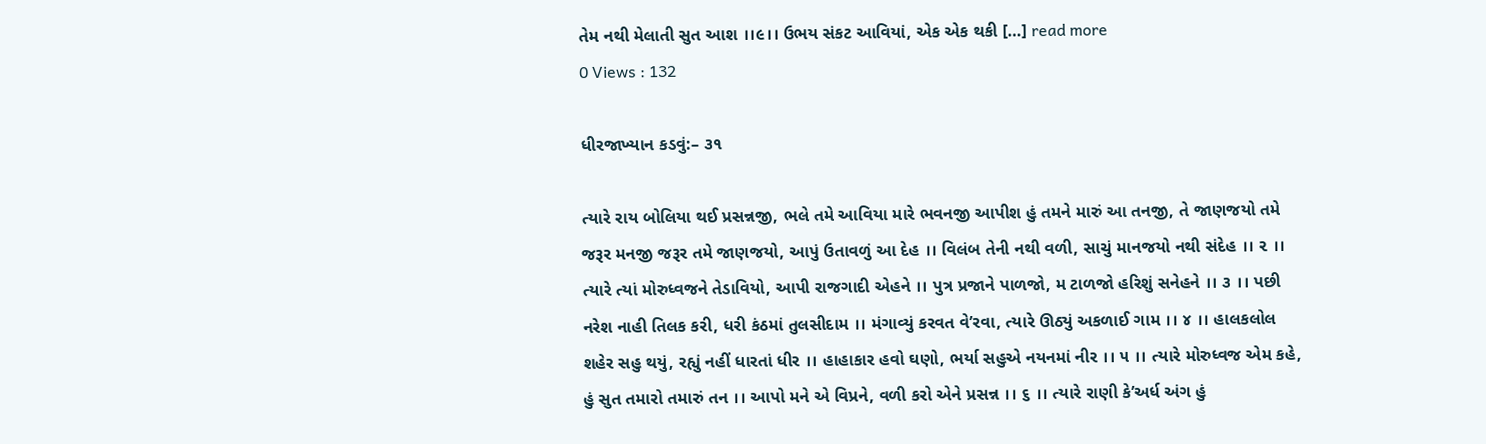તેમ નથી મેલાતી સુત આશ ।।૯।। ઉભય સંકટ આવિયાં, એક એક થકી […] read more
0 Views : 132

ધીરજાખ્યાન કડવું:– ૩૧

ત્યારે રાય બોલિયા થઈ પ્રસન્નજી, ભલે તમે આવિયા મારે ભવનજી આપીશ હું તમને મારું આ તનજી, તે જાણજયો તમે જરૂર મનજી જરૂર તમે જાણજયો, આપું ઉતાવળું આ દેહ ।। વિલંબ તેની નથી વળી, સાચું માનજયો નથી સંદેહ ।। ૨ ।। ત્યારે ત્યાં મોરુધ્વજને તેડાવિયો, આપી રાજગાદી એહને ।। પુત્ર પ્રજાને પાળજો, મ ટાળજો હરિશું સનેહને ।। ૩ ।। પછી નરેશ નાહી તિલક કરી, ધરી કંઠમાં તુલસીદામ ।। મંગાવ્યું કરવત વે’રવા, ત્યારે ઊઠ્યું અકળાઈ ગામ ।। ૪ ।। હાલકલોલ શહેર સહુ થયું, રહ્યું નહીં ધારતાં ધીર ।। હાહાકાર હવો ઘણો, ભર્યા સહુએ નયનમાં નીર ।। ૫ ।। ત્યારે મોરુધ્વજ એમ કહે, હું સુત તમારો તમારું તન ।। આપો મને એ વિપ્રને, વળી કરો એને પ્રસન્ન ।। ૬ ।। ત્યારે રાણી કે’અર્ધ અંગ હું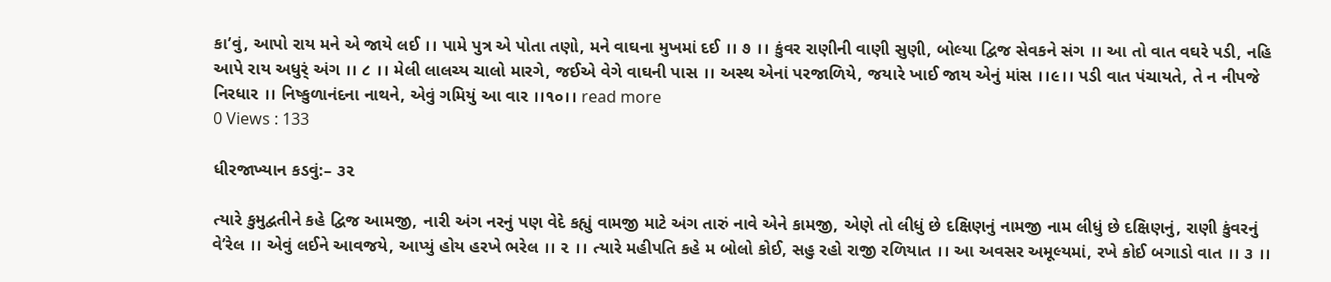કા’વું, આપો રાય મને એ જાયે લઈ ।। પામે પુત્ર એ પોતા તણો, મને વાઘના મુખમાં દઈ ।। ૭ ।। કુંવર રાણીની વાણી સુણી, બોલ્યા દ્વિજ સેવકને સંગ ।। આ તો વાત વઘરે પડી, નહિ આપે રાય અધુર્ં અંગ ।। ૮ ।। મેલી લાલચ્ય ચાલો મારગે, જઈએ વેગે વાઘની પાસ ।। અસ્થ એનાં પરજાળિયે, જયારે ખાઈ જાય એનું માંસ ।।૯।। પડી વાત પંચાયતે, તે ન નીપજે નિરધાર ।। નિષ્કુળાનંદના નાથને, એવું ગમિયું આ વાર ।।૧૦।। read more
0 Views : 133

ધીરજાખ્યાન કડવું:– ૩૨

ત્યારે કુમુદ્વતીને કહે દ્વિજ આમજી, નારી અંગ નરનું પણ વેદે કહ્યું વામજી માટે અંગ તારું નાવે એને કામજી, એણે તો લીધું છે દક્ષિણનું નામજી નામ લીધું છે દક્ષિણનું, રાણી કુંવરનું વે’રેલ ।। એવું લઈને આવજયે, આપ્યું હોય હરખે ભરેલ ।। ૨ ।। ત્યારે મહીપતિ કહે મ બોલો કોઈ, સહુ રહો રાજી રળિયાત ।। આ અવસર અમૂલ્યમાં, રખે કોઈ બગાડો વાત ।। ૩ ।।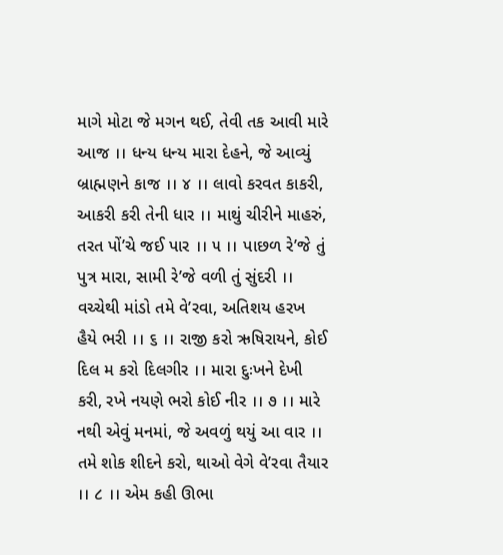માગે મોટા જે મગન થઈ, તેવી તક આવી મારે આજ ।। ધન્ય ધન્ય મારા દેહને, જે આવ્યું બ્રાહ્મણને કાજ ।। ૪ ।। લાવો કરવત કાકરી, આકરી કરી તેની ધાર ।। માથું ચીરીને માહરું, તરત પોં’ચે જઈ પાર ।। ૫ ।। પાછળ રે’જે તું પુત્ર મારા, સામી રે’જે વળી તું સુંદરી ।। વચ્ચેથી માંડો તમે વે’રવા, અતિશય હરખ હૈયે ભરી ।। ૬ ।। રાજી કરો ઋષિરાયને, કોઈ દિલ મ કરો દિલગીર ।। મારા દુઃખને દેખી કરી, રખે નયણે ભરો કોઈ નીર ।। ૭ ।। મારે નથી એવું મનમાં, જે અવળું થયું આ વાર ।। તમે શોક શીદને કરો, થાઓ વેગે વે’રવા તૈયાર ।। ૮ ।। એમ કહી ઊભા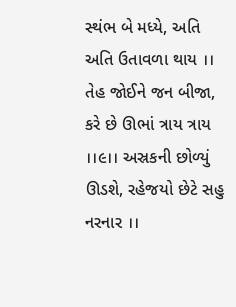સ્થંભ બે મધ્યે, અતિ અતિ ઉતાવળા થાય ।। તેહ જોઈને જન બીજા, કરે છે ઊભાં ત્રાય ત્રાય ।।૯।। અસ્રકની છોળ્યું ઊડશે, રહેજયો છેટે સહુ નરનાર ।।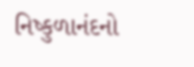નિષ્કુળાનંદનો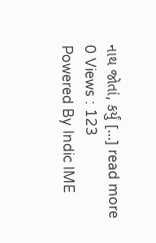નાથ જોતાં, કર્યું […] read more
0 Views : 123
Powered By Indic IME